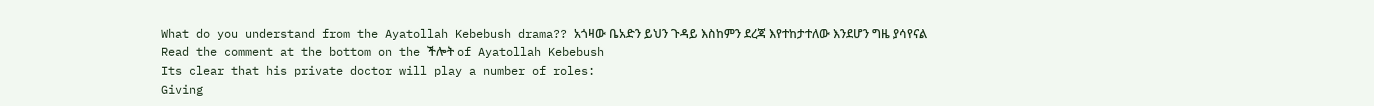What do you understand from the Ayatollah Kebebush drama?? አጎዛው ቤአድን ይህን ጉዳይ እስከምን ደረጃ እየተከታተለው እንደሆን ግዜ ያሳየናል
Read the comment at the bottom on the ችሎት of Ayatollah Kebebush
Its clear that his private doctor will play a number of roles:
Giving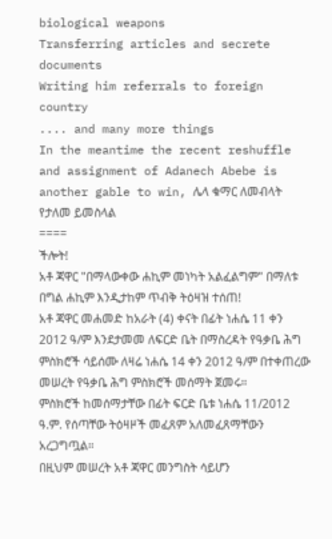biological weapons
Transferring articles and secrete documents
Writing him referrals to foreign country
.... and many more things
In the meantime the recent reshuffle and assignment of Adanech Abebe is another gable to win, ሌላ ቁማር ለመብላት የታለመ ይመስላል
====
ችሎት!
አቶ ጃዋር "በማላውቀው ሐኪም መነካት አልፈልግም" በማለቱ በግል ሐኪም እንዲታከም ጥብቅ ትዕዛዝ ተሰጠ!
አቶ ጃዋር መሐመድ ከአራት (4) ቀናት በፊት ነሐሴ 11 ቀን 2012 ዓ/ም እንደታመመ ለፍርድ ቤት በማስረዳት የዓቃቤ ሕግ ምስክሮች ሳይሰሙ ለዛሬ ነሐሴ 14 ቀን 2012 ዓ/ም በተቀጠረው መሠረት የዓቃቤ ሕግ ምስክሮች መሰማት ጀመሩ።
ምስክሮች ከመሰማታቸው በፊት ፍርድ ቤቱ ነሐሴ 11/2012 ዓ.ም. የሰጣቸው ትዕዛዞች መፈጸም አለመፈጸማቸውን አረጋግጧል።
በዚህም መሠረት አቶ ጃዋር መንግስት ሳይሆን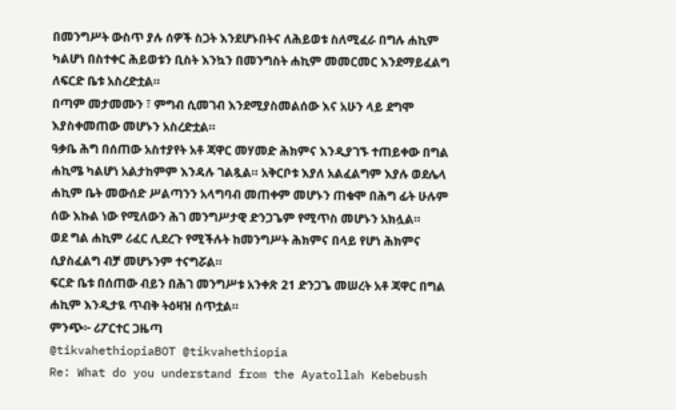በመንግሥት ውስጥ ያሉ ሰዎች ስጋት እንደሆኑበትና ለሕይወቱ ስለሚፈራ በግሉ ሐኪም ካልሆነ በስተቀር ሕይወቱን ቢስት እንኳን በመንግስት ሐኪም መመርመር እንደማይፈልግ ለፍርድ ቤቱ አስረድቷል።
በጣም መታመሙን ፣ ምግብ ሲመገብ እንደሚያስመልሰው እና አሁን ላይ ደግሞ እያስቀመጠው መሆኑን አስረድቷል።
ዓቃቤ ሕግ በሰጠው አስተያየት አቶ ጃዋር መሃመድ ሕክምና እንዲያገኙ ተጠይቀው በግል ሐኪሜ ካልሆነ አልታከምም እንዳሉ ገልጿል። አቅርቦቱ እያለ አልፈልግም እያሉ ወደሌላ ሐኪም ቤት መውሰድ ሥልጣንን አላግባብ መጠቀም መሆኑን ጠቁሞ በሕግ ፊት ሁሉም ሰው እኩል ነው የሚለውን ሕገ መንግሥታዊ ድንጋጌም የሚጥስ መሆኑን አክሏል።
ወደ ግል ሐኪም ሪፈር ሊደረጉ የሚችሉት ከመንግሥት ሕክምና በላይ የሆነ ሕክምና ሲያስፈልግ ብቻ መሆኑንም ተናግሯል።
ፍርድ ቤቱ በሰጠው ብይን በሕገ መንግሥቱ አንቀጽ 21 ድንጋጌ መሠረት አቶ ጃዋር በግል ሐኪም እንዲታዪ ጥብቅ ትዕዛዝ ሰጥቷል።
ምንጭ፦ ሪፖርተር ጋዜጣ
@tikvahethiopiaBOT @tikvahethiopia
Re: What do you understand from the Ayatollah Kebebush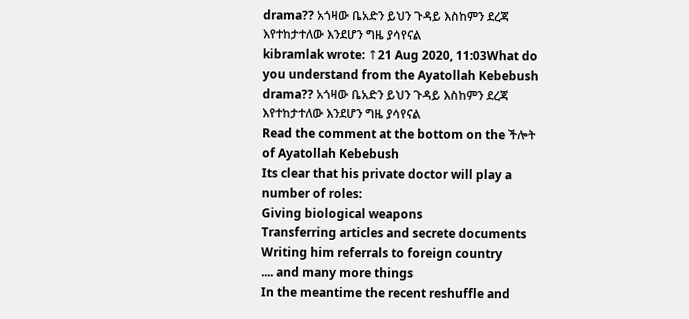drama?? አጎዛው ቤአድን ይህን ጉዳይ እስከምን ደረጃ እየተከታተለው እንደሆን ግዜ ያሳየናል
kibramlak wrote: ↑21 Aug 2020, 11:03What do you understand from the Ayatollah Kebebush drama?? አጎዛው ቤአድን ይህን ጉዳይ እስከምን ደረጃ እየተከታተለው እንደሆን ግዜ ያሳየናል
Read the comment at the bottom on the ችሎት of Ayatollah Kebebush
Its clear that his private doctor will play a number of roles:
Giving biological weapons
Transferring articles and secrete documents
Writing him referrals to foreign country
.... and many more things
In the meantime the recent reshuffle and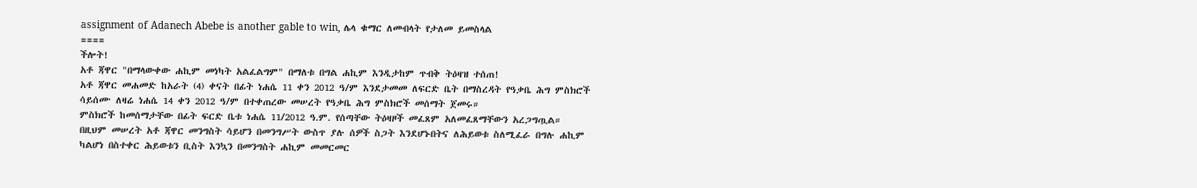assignment of Adanech Abebe is another gable to win, ሌላ ቁማር ለመብላት የታለመ ይመስላል
====
ችሎት!
አቶ ጃዋር "በማላውቀው ሐኪም መነካት አልፈልግም" በማለቱ በግል ሐኪም እንዲታከም ጥብቅ ትዕዛዝ ተሰጠ!
አቶ ጃዋር መሐመድ ከአራት (4) ቀናት በፊት ነሐሴ 11 ቀን 2012 ዓ/ም እንደታመመ ለፍርድ ቤት በማስረዳት የዓቃቤ ሕግ ምስክሮች ሳይሰሙ ለዛሬ ነሐሴ 14 ቀን 2012 ዓ/ም በተቀጠረው መሠረት የዓቃቤ ሕግ ምስክሮች መሰማት ጀመሩ።
ምስክሮች ከመሰማታቸው በፊት ፍርድ ቤቱ ነሐሴ 11/2012 ዓ.ም. የሰጣቸው ትዕዛዞች መፈጸም አለመፈጸማቸውን አረጋግጧል።
በዚህም መሠረት አቶ ጃዋር መንግስት ሳይሆን በመንግሥት ውስጥ ያሉ ሰዎች ስጋት እንደሆኑበትና ለሕይወቱ ስለሚፈራ በግሉ ሐኪም ካልሆነ በስተቀር ሕይወቱን ቢስት እንኳን በመንግስት ሐኪም መመርመር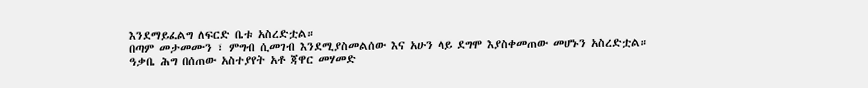እንደማይፈልግ ለፍርድ ቤቱ አስረድቷል።
በጣም መታመሙን ፣ ምግብ ሲመገብ እንደሚያስመልሰው እና አሁን ላይ ደግሞ እያስቀመጠው መሆኑን አስረድቷል።
ዓቃቤ ሕግ በሰጠው አስተያየት አቶ ጃዋር መሃመድ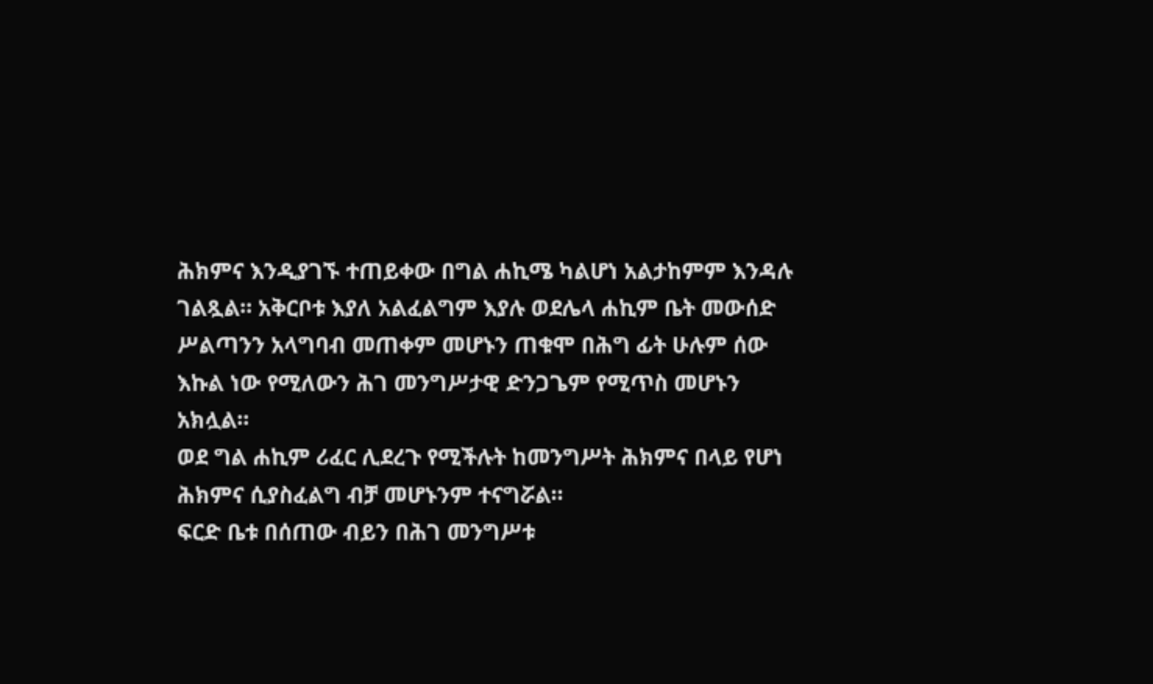ሕክምና እንዲያገኙ ተጠይቀው በግል ሐኪሜ ካልሆነ አልታከምም እንዳሉ ገልጿል። አቅርቦቱ እያለ አልፈልግም እያሉ ወደሌላ ሐኪም ቤት መውሰድ ሥልጣንን አላግባብ መጠቀም መሆኑን ጠቁሞ በሕግ ፊት ሁሉም ሰው እኩል ነው የሚለውን ሕገ መንግሥታዊ ድንጋጌም የሚጥስ መሆኑን አክሏል።
ወደ ግል ሐኪም ሪፈር ሊደረጉ የሚችሉት ከመንግሥት ሕክምና በላይ የሆነ ሕክምና ሲያስፈልግ ብቻ መሆኑንም ተናግሯል።
ፍርድ ቤቱ በሰጠው ብይን በሕገ መንግሥቱ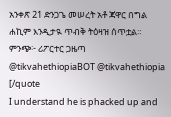አንቀጽ 21 ድንጋጌ መሠረት አቶ ጃዋር በግል ሐኪም እንዲታዪ ጥብቅ ትዕዛዝ ሰጥቷል።
ምንጭ፦ ሪፖርተር ጋዜጣ
@tikvahethiopiaBOT @tikvahethiopia
[/quote
I understand he is phacked up and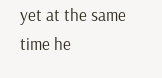yet at the same time he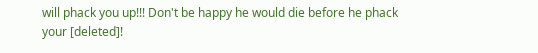will phack you up!!! Don't be happy he would die before he phack your [deleted]!